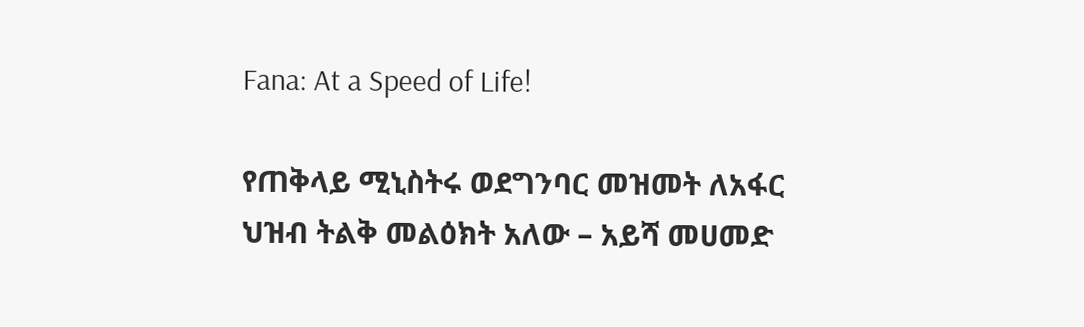Fana: At a Speed of Life!

የጠቅላይ ሚኒስትሩ ወደግንባር መዝመት ለአፋር ህዝብ ትልቅ መልዕክት አለው – አይሻ መሀመድ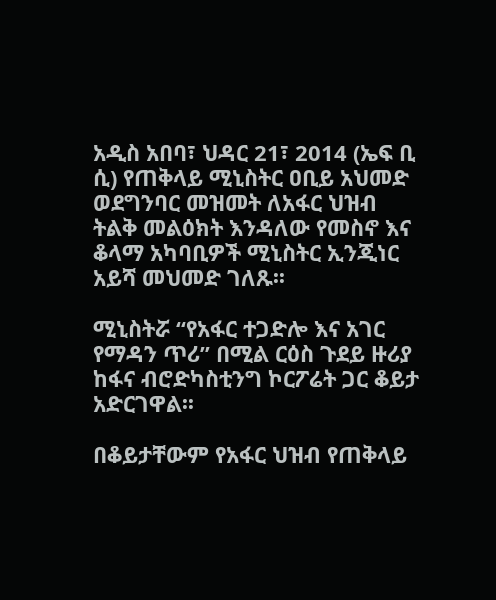አዲስ አበባ፣ ህዳር 21፣ 2014 (ኤፍ ቢ ሲ) የጠቅላይ ሚኒስትር ዐቢይ አህመድ ወደግንባር መዝመት ለአፋር ህዝብ ትልቅ መልዕክት እንዳለው የመስኖ እና ቆላማ አካባቢዎች ሚኒስትር ኢንጂነር አይሻ መህመድ ገለጹ፡፡

ሚኒስትሯ “የአፋር ተጋድሎ እና አገር የማዳን ጥሪ” በሚል ርዕስ ጉደይ ዙሪያ ከፋና ብሮድካስቲንግ ኮርፖሬት ጋር ቆይታ አድርገዋል፡፡

በቆይታቸውም የአፋር ህዝብ የጠቅላይ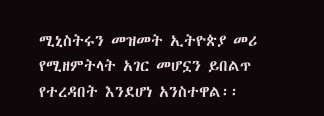ሚኒስትሩን መዝመት ኢትዮጵያ መሪ የሚዘምትላት አገር መሆኗን ይበልጥ የተረዳበት እንደሆነ አንስተዋል፡፡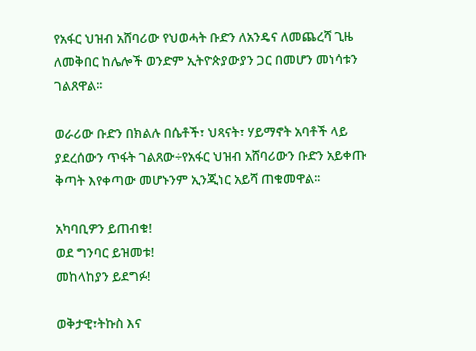የአፋር ህዝብ አሸባሪው የህወሓት ቡድን ለአንዴና ለመጨረሻ ጊዜ ለመቅበር ከሌሎች ወንድም ኢትዮጵያውያን ጋር በመሆን መነሳቱን ገልጸዋል፡፡

ወራሪው ቡድን በክልሉ በሴቶች፣ ህጻናት፣ ሃይማኖት አባቶች ላይ ያደረሰውን ጥፋት ገልጸው÷የአፋር ህዝብ አሸባሪውን ቡድን አይቀጡ ቅጣት እየቀጣው መሆኑንም ኢንጂነር አይሻ ጠቁመዋል፡፡

አካባቢዎን ይጠብቁ!
ወደ ግንባር ይዝመቱ!
መከላከያን ይደግፉ!

ወቅታዊ፣ትኩስ እና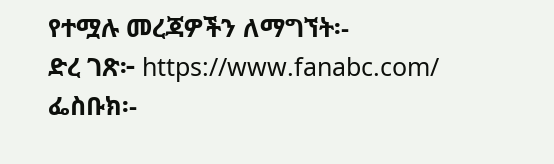የተሟሉ መረጃዎችን ለማግኘት፡-
ድረ ገጽ፦ https://www.fanabc.com/
ፌስቡክ፡-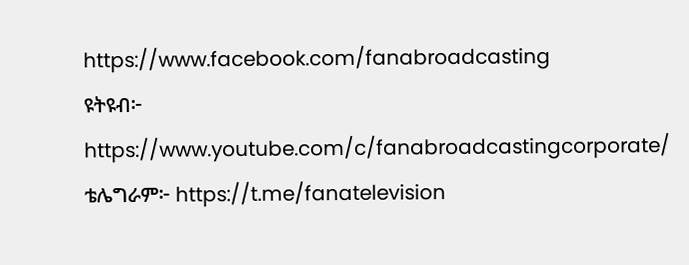https://www.facebook.com/fanabroadcasting
ዩትዩብ፦ https://www.youtube.com/c/fanabroadcastingcorporate/
ቴሌግራም፦ https://t.me/fanatelevision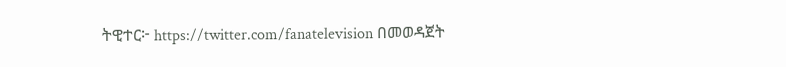ትዊተር፦ https://twitter.com/fanatelevision በመወዳጀት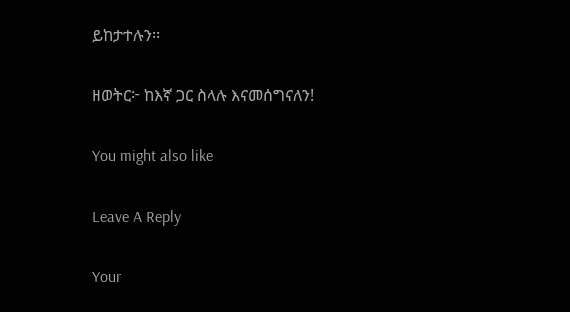ይከታተሉን፡፡

ዘወትር፦ ከእኛ ጋር ስላሉ እናመሰግናለን!

You might also like

Leave A Reply

Your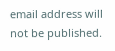email address will not be published.